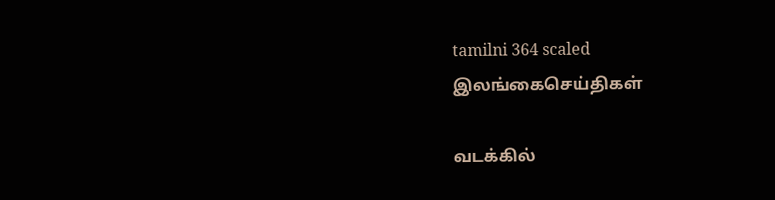tamilni 364 scaled
இலங்கைசெய்திகள்

வடக்கில்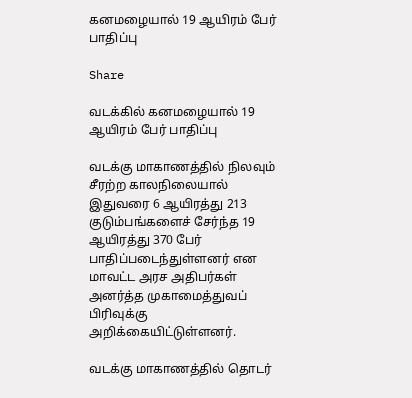கனமழையால் 19 ஆயிரம் பேர் பாதிப்பு

Share

வடக்கில் கனமழையால் 19 ஆயிரம் பேர் பாதிப்பு

வடக்கு மாகாணத்தில் நிலவும் சீரற்ற காலநிலையால் இதுவரை 6 ஆயிரத்து 213 குடும்பங்களைச் சேர்ந்த 19 ஆயிரத்து 370 பேர் பாதிப்படைந்துள்ளனர் என மாவட்ட அரச அதிபர்கள் அனர்த்த முகாமைத்துவப் பிரிவுக்கு அறிக்கையிட்டுள்ளனர்.

வடக்கு மாகாணத்தில் தொடர்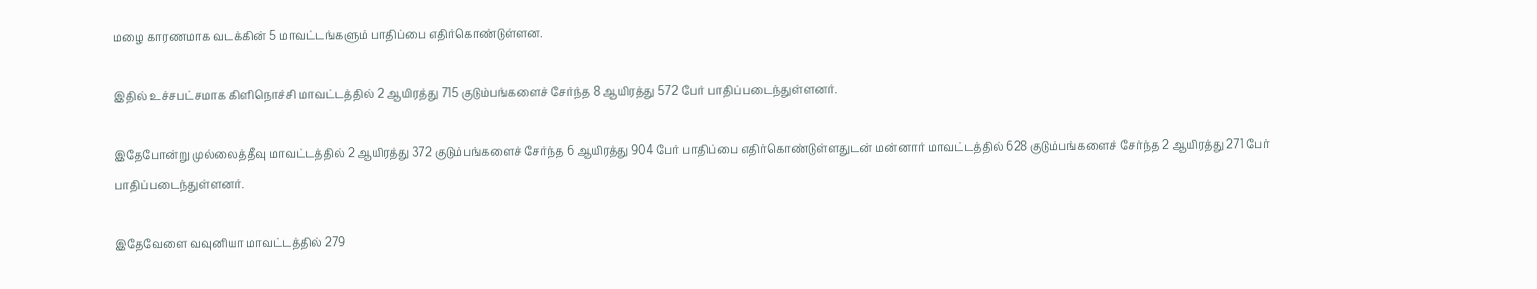மழை காரணமாக வடக்கின் 5 மாவட்டங்களும் பாதிப்பை எதிர்கொண்டுள்ளன.

இதில் உச்சபட்சமாக கிளிநொச்சி மாவட்டத்தில் 2 ஆயிரத்து 715 குடும்பங்களைச் சேர்ந்த 8 ஆயிரத்து 572 பேர் பாதிப்படைந்துள்ளனர்.

இதேபோன்று முல்லைத்தீவு மாவட்டத்தில் 2 ஆயிரத்து 372 குடும்பங்களைச் சேர்ந்த 6 ஆயிரத்து 904 பேர் பாதிப்பை எதிர்கொண்டுள்ளதுடன் மன்னார் மாவட்டத்தில் 628 குடும்பங்களைச் சேர்ந்த 2 ஆயிரத்து 271 பேர் பாதிப்படைந்துள்ளனர்.

இதேவேளை வவுனியா மாவட்டத்தில் 279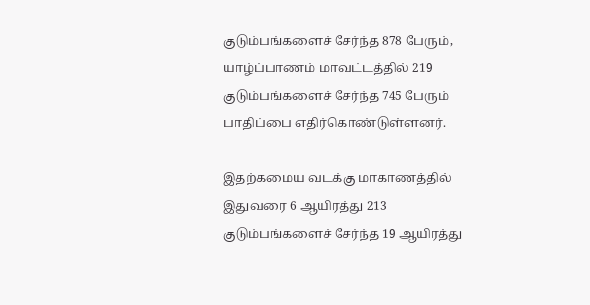குடும்பங்களைச் சேர்ந்த 878 பேரும், யாழ்ப்பாணம் மாவட்டத்தில் 219 குடும்பங்களைச் சேர்ந்த 745 பேரும் பாதிப்பை எதிர்கொண்டுள்ளனர்.

இதற்கமைய வடக்கு மாகாணத்தில் இதுவரை 6 ஆயிரத்து 213 குடும்பங்களைச் சேர்ந்த 19 ஆயிரத்து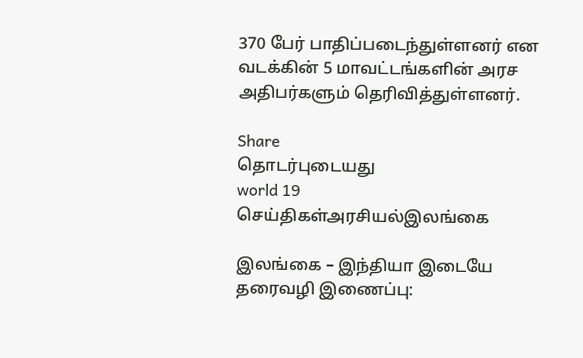370 பேர் பாதிப்படைந்துள்ளனர் என வடக்கின் 5 மாவட்டங்களின் அரச அதிபர்களும் தெரிவித்துள்ளனர்.

Share
தொடர்புடையது
world 19
செய்திகள்அரசியல்இலங்கை

இலங்கை – இந்தியா இடையே தரைவழி இணைப்பு: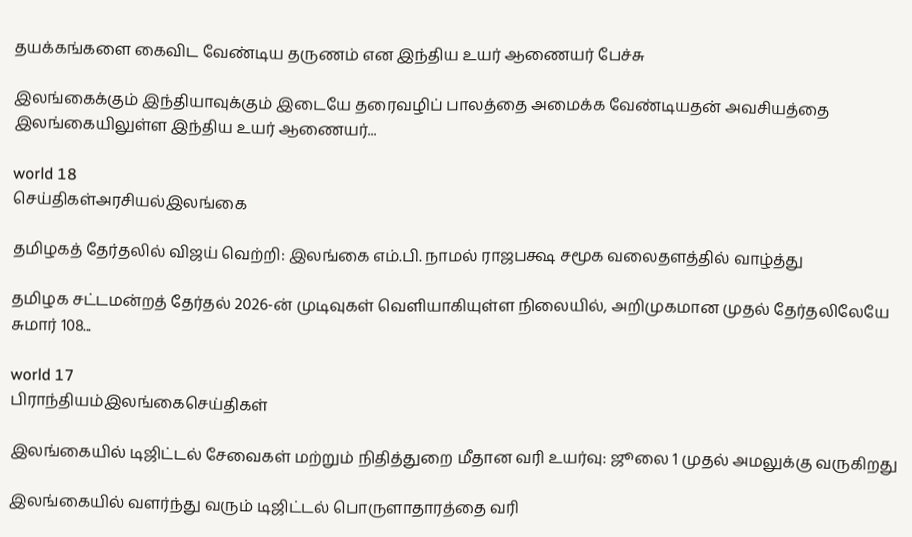தயக்கங்களை கைவிட வேண்டிய தருணம் என இந்திய உயர் ஆணையர் பேச்சு

இலங்கைக்கும் இந்தியாவுக்கும் இடையே தரைவழிப் பாலத்தை அமைக்க வேண்டியதன் அவசியத்தை இலங்கையிலுள்ள இந்திய உயர் ஆணையர்...

world 18
செய்திகள்அரசியல்இலங்கை

தமிழகத் தேர்தலில் விஜய் வெற்றி: இலங்கை எம்.பி. நாமல் ராஜபக்ஷ சமூக வலைதளத்தில் வாழ்த்து

தமிழக சட்டமன்றத் தேர்தல் 2026-ன் முடிவுகள் வெளியாகியுள்ள நிலையில், அறிமுகமான முதல் தேர்தலிலேயே சுமார் 108...

world 17
பிராந்தியம்இலங்கைசெய்திகள்

இலங்கையில் டிஜிட்டல் சேவைகள் மற்றும் நிதித்துறை மீதான வரி உயர்வு: ஜூலை 1 முதல் அமலுக்கு வருகிறது

இலங்கையில் வளர்ந்து வரும் டிஜிட்டல் பொருளாதாரத்தை வரி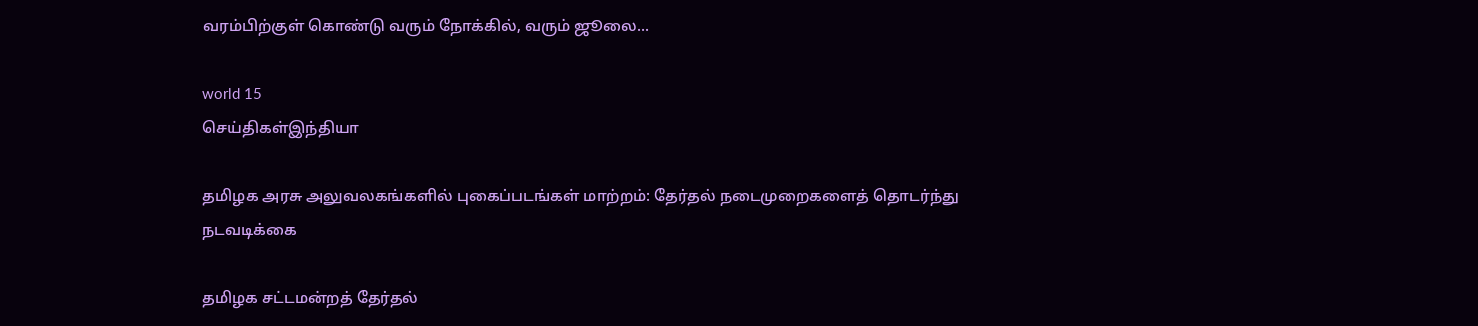வரம்பிற்குள் கொண்டு வரும் நோக்கில், வரும் ஜூலை...

world 15
செய்திகள்இந்தியா

தமிழக அரசு அலுவலகங்களில் புகைப்படங்கள் மாற்றம்: தேர்தல் நடைமுறைகளைத் தொடர்ந்து நடவடிக்கை

தமிழக சட்டமன்றத் தேர்தல்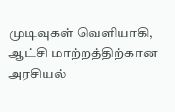முடிவுகள் வெளியாகி, ஆட்சி மாற்றத்திற்கான அரசியல்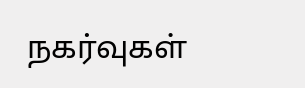நகர்வுகள்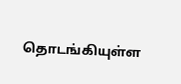தொடங்கியுள்ள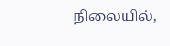நிலையில்,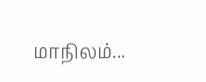மாநிலம்...